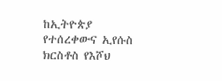ከኢትዮጵያ የተሰረቀውና ኢየሱስ ክርስቶስ የእሾህ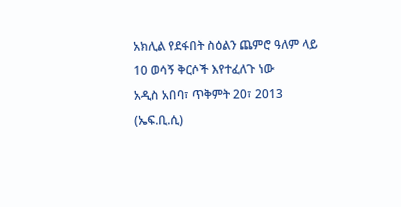አክሊል የደፋበት ስዕልን ጨምሮ ዓለም ላይ 10 ወሳኝ ቅርሶች እየተፈለጉ ነው
አዲስ አበባ፣ ጥቅምት 20፣ 2013 (ኤፍ.ቢ.ሲ)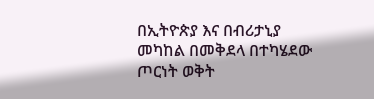በኢትዮጵያ እና በብሪታኒያ መካከል በመቅደላ በተካሄደው ጦርነት ወቅት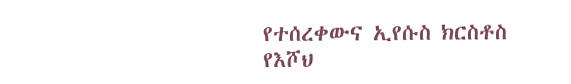የተሰረቀውና ኢየሱስ ክርስቶስ የእሾህ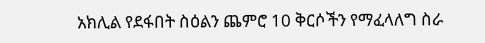አክሊል የደፋበት ስዕልን ጨምሮ 10 ቅርሶችን የማፈላለግ ስራ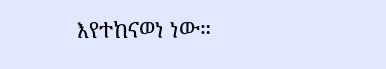እየተከናወነ ነው።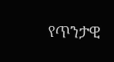የጥንታዊ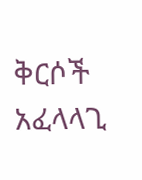ቅርሶች አፈላላጊ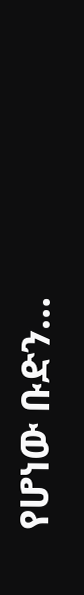የሆነው ቡድን…